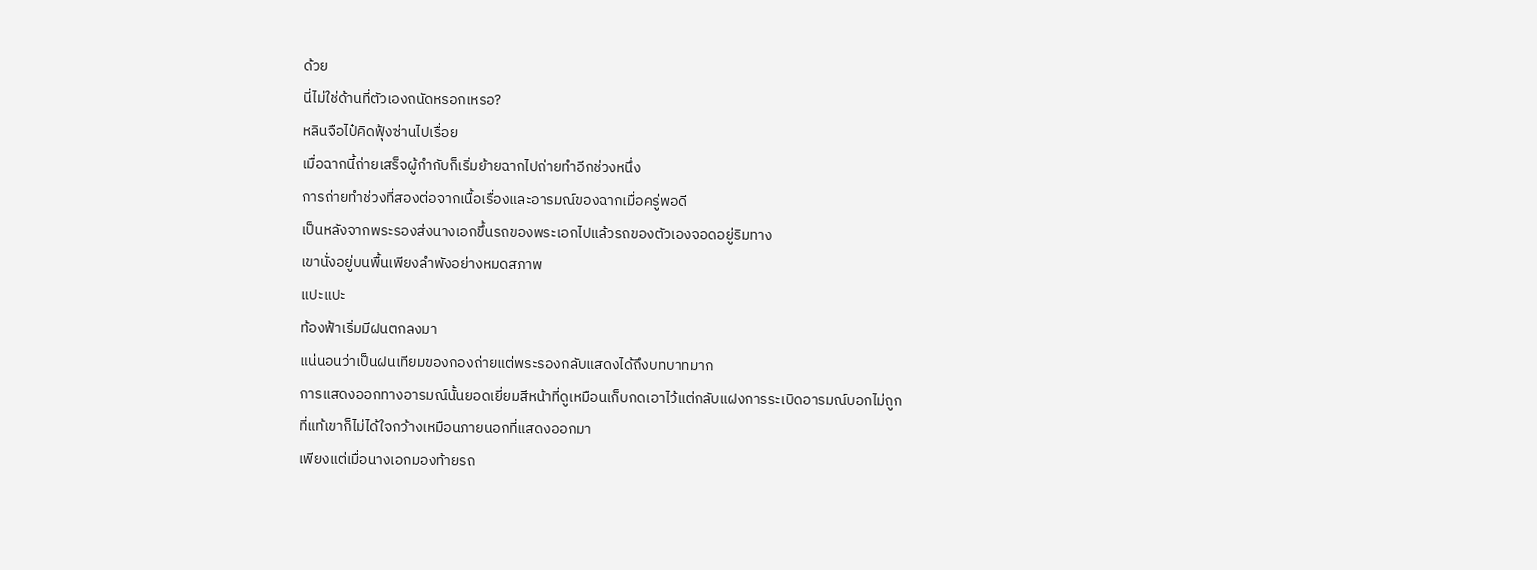ด้วย
นี่ไม่ใช่ด้านที่ตัวเองถนัดหรอกเหรอ?
หลินจือไป๋คิดฟุ้งซ่านไปเรื่อย
เมื่อฉากนี้ถ่ายเสร็จผู้กำกับก็เริ่มย้ายฉากไปถ่ายทำอีกช่วงหนึ่ง
การถ่ายทำช่วงที่สองต่อจากเนื้อเรื่องและอารมณ์ของฉากเมื่อครู่พอดี
เป็นหลังจากพระรองส่งนางเอกขึ้นรถของพระเอกไปแล้วรถของตัวเองจอดอยู่ริมทาง
เขานั่งอยู่บนพื้นเพียงลำพังอย่างหมดสภาพ
แปะแปะ
ท้องฟ้าเริ่มมีฝนตกลงมา
แน่นอนว่าเป็นฝนเทียมของกองถ่ายแต่พระรองกลับแสดงได้ถึงบทบาทมาก
การแสดงออกทางอารมณ์นั้นยอดเยี่ยมสีหน้าที่ดูเหมือนเก็บกดเอาไว้แต่กลับแฝงการระเบิดอารมณ์บอกไม่ถูก
ที่แท้เขาก็ไม่ได้ใจกว้างเหมือนภายนอกที่แสดงออกมา
เพียงแต่เมื่อนางเอกมองท้ายรถ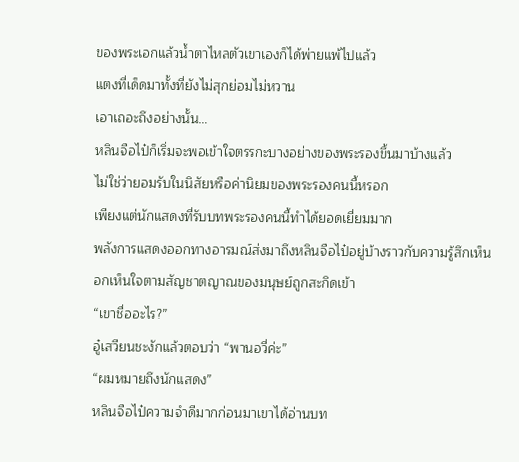ของพระเอกแล้วน้ำตาไหลตัวเขาเองก็ได้พ่ายแพ้ไปแล้ว
แตงที่เด็ดมาทั้งที่ยังไม่สุกย่อมไม่หวาน
เอาเถอะถึงอย่างนั้น…
หลินจือไป๋ก็เริ่มจะพอเข้าใจตรรกะบางอย่างของพระรองขึ้นมาบ้างแล้ว
ไม่ใช่ว่ายอมรับในนิสัยหรือค่านิยมของพระรองคนนี้หรอก
เพียงแต่นักแสดงที่รับบทพระรองคนนี้ทำได้ยอดเยี่ยมมาก
พลังการแสดงออกทางอารมณ์ส่งมาถึงหลินจือไป๋อยู่บ้างราวกับความรู้สึกเห็นอกเห็นใจตามสัญชาตญาณของมนุษย์ถูกสะกิดเข้า
“เขาชื่ออะไร?”
อู๋เสวียนชะงักแล้วตอบว่า “พานอวี่ค่ะ”
“ผมหมายถึงนักแสดง”
หลินจือไป๋ความจำดีมากก่อนมาเขาได้อ่านบท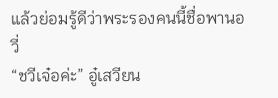แล้วย่อมรู้ดีว่าพระรองคนนี้ชื่อพานอวี่
“ชวีเจ๋อค่ะ” อู๋เสวียน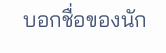บอกชื่อของนัก